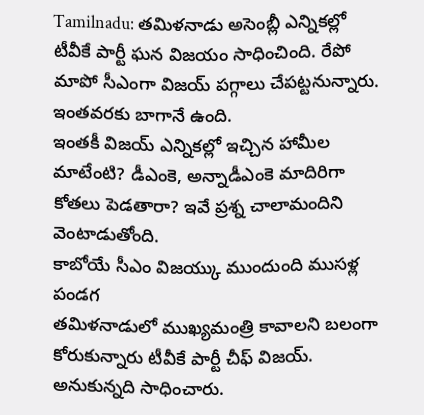Tamilnadu: తమిళనాడు అసెంబ్లీ ఎన్నికల్లో టీవీకే పార్టీ ఘన విజయం సాధించింది. రేపో మాపో సీఎంగా విజయ్ పగ్గాలు చేపట్టనున్నారు. ఇంతవరకు బాగానే ఉంది.
ఇంతకీ విజయ్ ఎన్నికల్లో ఇచ్చిన హామీల మాటేంటి? డీఎంకె, అన్నాడీఎంకె మాదిరిగా కోతలు పెడతారా? ఇవే ప్రశ్న చాలామందిని వెంటాడుతోంది.
కాబోయే సీఎం విజయ్కు ముందుంది ముసళ్ల పండగ
తమిళనాడులో ముఖ్యమంత్రి కావాలని బలంగా కోరుకున్నారు టీవీకే పార్టీ చీఫ్ విజయ్. అనుకున్నది సాధించారు.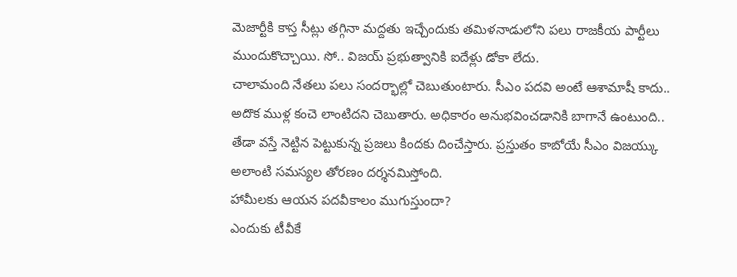మెజార్టీకి కాస్త సీట్లు తగ్గినా మద్దతు ఇచ్చేందుకు తమిళనాడులోని పలు రాజకీయ పార్టీలు ముందుకొచ్చాయి. సో.. విజయ్ ప్రభుత్వానికి ఐదేళ్లు డోకా లేదు.
చాలామంది నేతలు పలు సందర్భాల్లో చెబుతుంటారు. సీఎం పదవి అంటే ఆశామాషీ కాదు.. అదొక ముళ్ల కంచె లాంటిదని చెబుతారు. అధికారం అనుభవించడానికి బాగానే ఉంటుంది.. తేడా వస్తే నెట్టిన పెట్టుకున్న ప్రజలు కిందకు దించేస్తారు. ప్రస్తుతం కాబోయే సీఎం విజయ్కు అలాంటి సమస్యల తోరణం దర్శనమిస్తోంది.
హామీలకు ఆయన పదవీకాలం ముగుస్తుందా?
ఎందుకు టీవీకే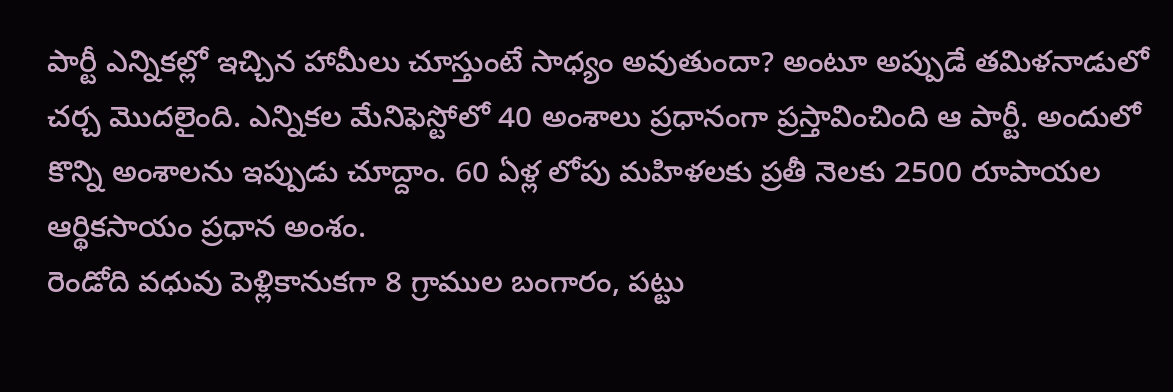పార్టీ ఎన్నికల్లో ఇచ్చిన హామీలు చూస్తుంటే సాధ్యం అవుతుందా? అంటూ అప్పుడే తమిళనాడులో చర్చ మొదలైంది. ఎన్నికల మేనిఫెస్టోలో 40 అంశాలు ప్రధానంగా ప్రస్తావించింది ఆ పార్టీ. అందులో కొన్ని అంశాలను ఇప్పుడు చూద్దాం. 60 ఏళ్ల లోపు మహిళలకు ప్రతీ నెలకు 2500 రూపాయల ఆర్థికసాయం ప్రధాన అంశం.
రెండోది వధువు పెళ్లికానుకగా 8 గ్రాముల బంగారం, పట్టు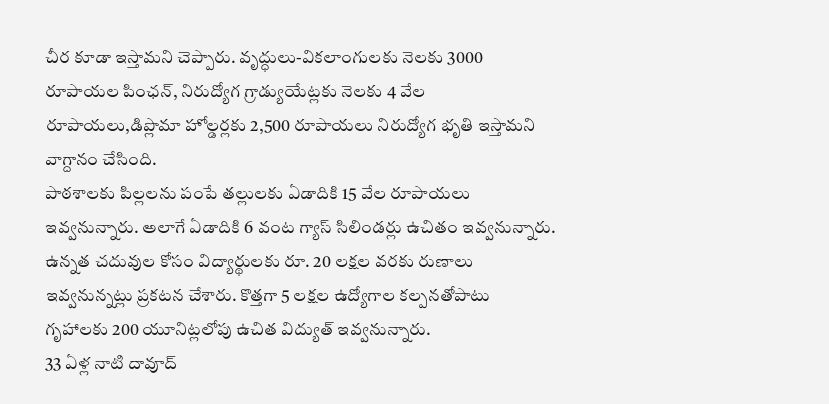చీర కూడా ఇస్తామని చెప్పారు. వృద్ధులు-వికలాంగులకు నెలకు 3000 రూపాయల పింఛన్, నిరుద్యోగ గ్రాడ్యుయేట్లకు నెలకు 4 వేల రూపాయలు,డిప్లొమా హోల్డర్లకు 2,500 రూపాయలు నిరుద్యోగ భృతి ఇస్తామని వాగ్దానం చేసింది.
పాఠశాలకు పిల్లలను పంపే తల్లులకు ఏడాదికి 15 వేల రూపాయలు ఇవ్వనున్నారు. అలాగే ఏడాదికి 6 వంట గ్యాస్ సిలిండర్లు ఉచితం ఇవ్వనున్నారు. ఉన్నత చదువుల కోసం విద్యార్థులకు రూ. 20 లక్షల వరకు రుణాలు ఇవ్వనున్నట్లు ప్రకటన చేశారు. కొత్తగా 5 లక్షల ఉద్యోగాల కల్పనతోపాటు గృహాలకు 200 యూనిట్లలోపు ఉచిత విద్యుత్ ఇవ్వనున్నారు.
33 ఏళ్ల నాటి దావూద్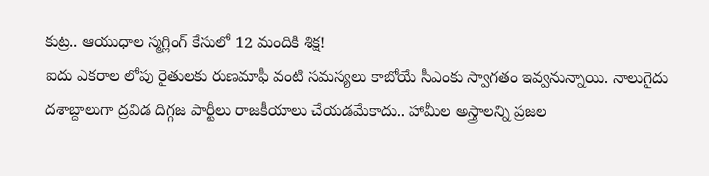కుట్ర.. ఆయుధాల స్మగ్లింగ్ కేసులో 12 మందికి శిక్ష!
ఐదు ఎకరాల లోపు రైతులకు రుణమాఫీ వంటి సమస్యలు కాబోయే సీఎంకు స్వాగతం ఇవ్వనున్నాయి. నాలుగైదు దశాబ్దాలుగా ద్రవిడ దిగ్గజ పార్టీలు రాజకీయాలు చేయడమేకాదు.. హామీల అస్త్రాలన్ని ప్రజల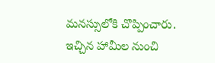మనస్సులోకి చొప్పించారు. ఇచ్చిన హామీల నుంచి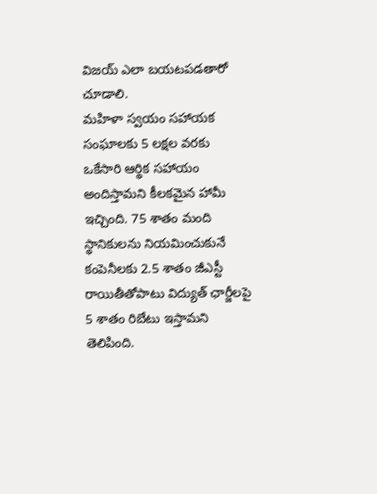విజయ్ ఎలా బయటపడతారో చూడాలి.
మహిళా స్వయం సహాయక సంఘాలకు 5 లక్షల వరకు ఒకేసారి ఆర్థిక సహాయం అందిస్తామని కీలకమైన హామీ ఇచ్చింది. 75 శాతం మంది స్థానికులను నియమించుకునే కంపెనీలకు 2.5 శాతం జీఎస్టీ రాయితీతోపాటు విద్యుత్ ఛార్జీలపై 5 శాతం రిబేటు ఇస్తామని తెలిపింది.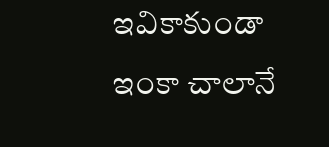ఇవికాకుండా ఇంకా చాలానే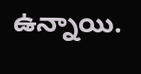ఉన్నాయి.